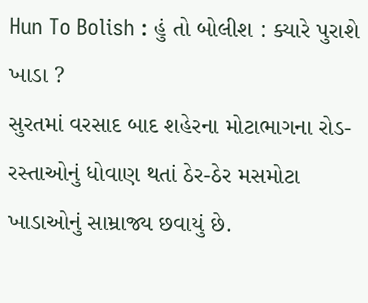Hun To Bolish : હું તો બોલીશ : ક્યારે પુરાશે ખાડા ?
સુરતમાં વરસાદ બાદ શહેરના મોટાભાગના રોડ-રસ્તાઓનું ધોવાણ થતાં ઠેર-ઠેર મસમોટા ખાડાઓનું સામ્રાજ્ય છવાયું છે.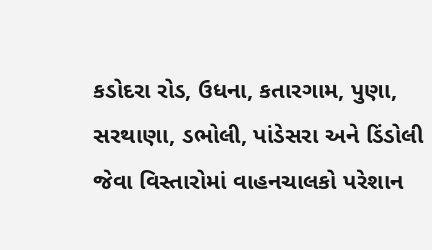કડોદરા રોડ, ઉધના, કતારગામ, પુણા, સરથાણા, ડભોલી, પાંડેસરા અને ડિંડોલી જેવા વિસ્તારોમાં વાહનચાલકો પરેશાન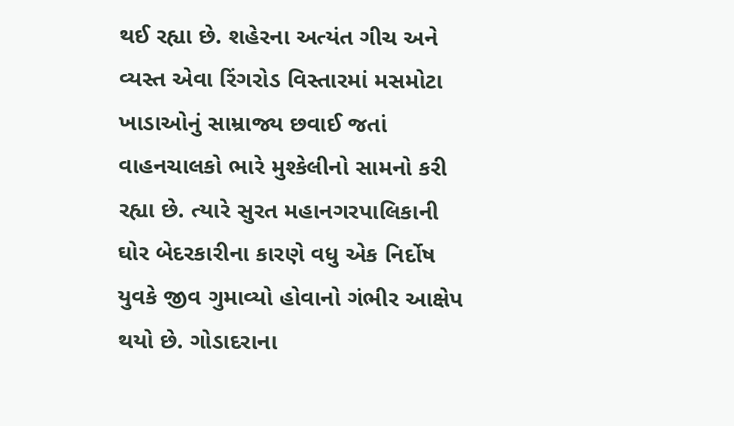થઈ રહ્યા છે. શહેરના અત્યંત ગીચ અને વ્યસ્ત એવા રિંગરોડ વિસ્તારમાં મસમોટા ખાડાઓનું સામ્રાજ્ય છવાઈ જતાં વાહનચાલકો ભારે મુશ્કેલીનો સામનો કરી રહ્યા છે. ત્યારે સુરત મહાનગરપાલિકાની ઘોર બેદરકારીના કારણે વધુ એક નિર્દોષ યુવકે જીવ ગુમાવ્યો હોવાનો ગંભીર આક્ષેપ થયો છે. ગોડાદરાના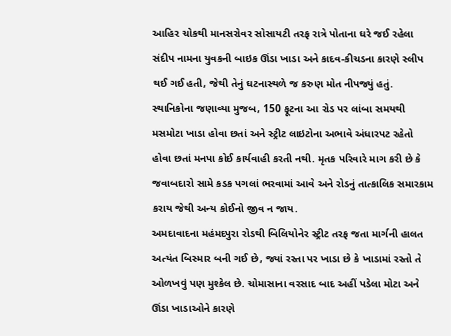આહિર ચોકથી માનસરોવર સોસાયટી તરફ રાત્રે પોતાના ઘરે જઈ રહેલા સંદીપ નામના યુવકની બાઇક ઊંડા ખાડા અને કાદવ-કીચડના કારણે સ્લીપ થઈ ગઈ હતી, જેથી તેનું ઘટનાસ્થળે જ કરુણ મોત નીપજ્યું હતું. સ્થાનિકોના જણાવ્યા મુજબ, 150 ફૂટના આ રોડ પર લાંબા સમયથી મસમોટા ખાડા હોવા છતાં અને સ્ટ્રીટ લાઇટોના અભાવે અંધારપટ રહેતો હોવા છતાં મનપા કોઈ કાર્યવાહી કરતી નથી. મૃતક પરિવારે માગ કરી છે કે જવાબદારો સામે કડક પગલાં ભરવામાં આવે અને રોડનું તાત્કાલિક સમારકામ કરાય જેથી અન્ય કોઈનો જીવ ન જાય.
અમદાવાદના મહંમદપુરા રોડથી બિલિયોનેર સ્ટ્રીટ તરફ જતા માર્ગની હાલત અત્યંત બિસ્માર બની ગઈ છે, જ્યાં રસ્તા પર ખાડા છે કે ખાડામાં રસ્તો તે ઓળખવું પણ મુશ્કેલ છે. ચોમાસાના વરસાદ બાદ અહીં પડેલા મોટા અને ઊંડા ખાડાઓને કારણે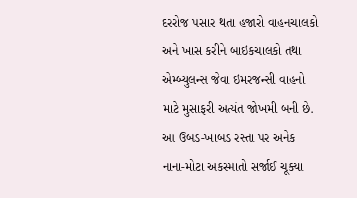દરરોજ પસાર થતા હજારો વાહનચાલકો અને ખાસ કરીને બાઇકચાલકો તથા એમ્બ્યુલન્સ જેવા ઇમરજન્સી વાહનો માટે મુસાફરી અત્યંત જોખમી બની છે. આ ઉબડ-ખાબડ રસ્તા પર અનેક નાના-મોટા અકસ્માતો સર્જાઈ ચૂક્યા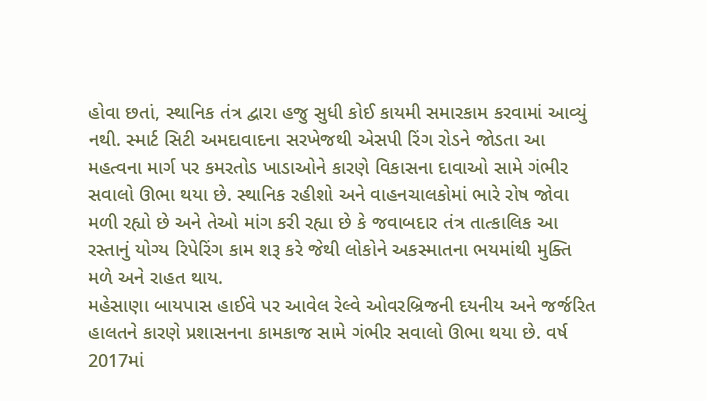હોવા છતાં, સ્થાનિક તંત્ર દ્વારા હજુ સુધી કોઈ કાયમી સમારકામ કરવામાં આવ્યું નથી. સ્માર્ટ સિટી અમદાવાદના સરખેજથી એસપી રિંગ રોડને જોડતા આ મહત્વના માર્ગ પર કમરતોડ ખાડાઓને કારણે વિકાસના દાવાઓ સામે ગંભીર સવાલો ઊભા થયા છે. સ્થાનિક રહીશો અને વાહનચાલકોમાં ભારે રોષ જોવા મળી રહ્યો છે અને તેઓ માંગ કરી રહ્યા છે કે જવાબદાર તંત્ર તાત્કાલિક આ રસ્તાનું યોગ્ય રિપેરિંગ કામ શરૂ કરે જેથી લોકોને અકસ્માતના ભયમાંથી મુક્તિ મળે અને રાહત થાય.
મહેસાણા બાયપાસ હાઈવે પર આવેલ રેલ્વે ઓવરબ્રિજની દયનીય અને જર્જરિત હાલતને કારણે પ્રશાસનના કામકાજ સામે ગંભીર સવાલો ઊભા થયા છે. વર્ષ 2017માં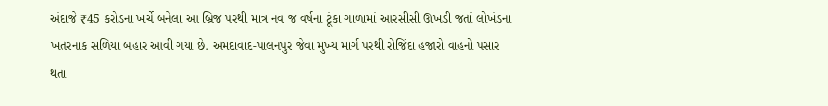અંદાજે ₹45 કરોડના ખર્ચે બનેલા આ બ્રિજ પરથી માત્ર નવ જ વર્ષના ટૂંકા ગાળામાં આરસીસી ઊખડી જતાં લોખંડના ખતરનાક સળિયા બહાર આવી ગયા છે. અમદાવાદ-પાલનપુર જેવા મુખ્ય માર્ગ પરથી રોજિંદા હજારો વાહનો પસાર થતા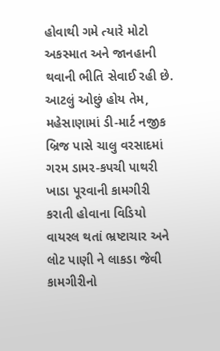હોવાથી ગમે ત્યારે મોટો અકસ્માત અને જાનહાની થવાની ભીતિ સેવાઈ રહી છે.
આટલું ઓછું હોય તેમ, મહેસાણામાં ડી-માર્ટ નજીક બ્રિજ પાસે ચાલુ વરસાદમાં ગરમ ડામર-કપચી પાથરી ખાડા પૂરવાની કામગીરી કરાતી હોવાના વિડિયો વાયરલ થતાં ભ્રષ્ટાચાર અને લોટ પાણી ને લાકડા જેવી કામગીરીનો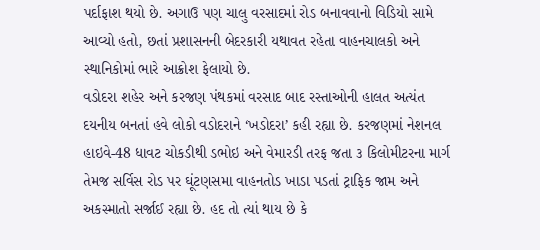પર્દાફાશ થયો છે. અગાઉ પણ ચાલુ વરસાદમાં રોડ બનાવવાનો વિડિયો સામે આવ્યો હતો, છતાં પ્રશાસનની બેદરકારી યથાવત રહેતા વાહનચાલકો અને સ્થાનિકોમાં ભારે આક્રોશ ફેલાયો છે.
વડોદરા શહેર અને કરજણ પંથકમાં વરસાદ બાદ રસ્તાઓની હાલત અત્યંત દયનીય બનતાં હવે લોકો વડોદરાને ‘ખડોદરા’ કહી રહ્યા છે. કરજણમાં નેશનલ હાઇવે-48 ધાવટ ચોકડીથી ડભોઇ અને વેમારડી તરફ જતા ૩ કિલોમીટરના માર્ગ તેમજ સર્વિસ રોડ પર ઘૂંટણસમા વાહનતોડ ખાડા પડતાં ટ્રાફિક જામ અને અકસ્માતો સર્જાઈ રહ્યા છે. હદ તો ત્યાં થાય છે કે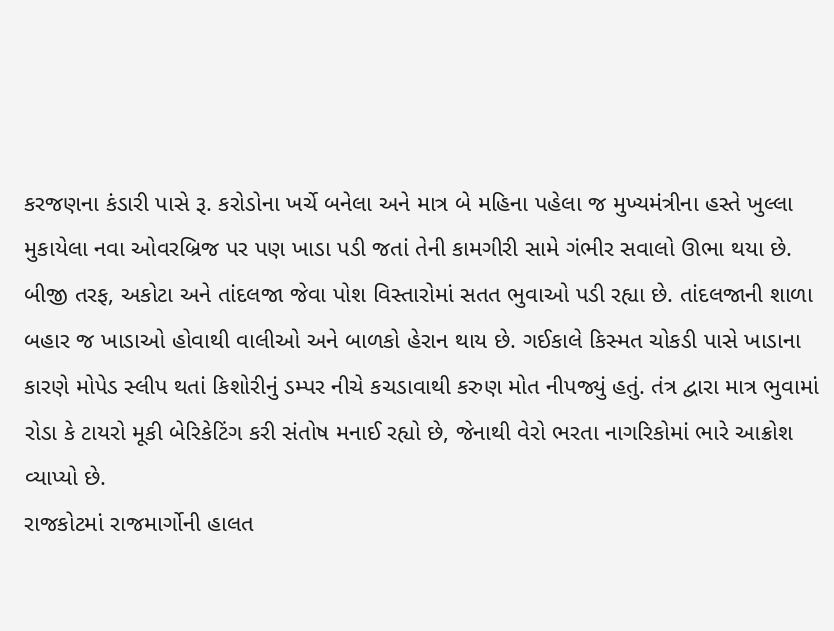કરજણના કંડારી પાસે રૂ. કરોડોના ખર્ચે બનેલા અને માત્ર બે મહિના પહેલા જ મુખ્યમંત્રીના હસ્તે ખુલ્લા મુકાયેલા નવા ઓવરબ્રિજ પર પણ ખાડા પડી જતાં તેની કામગીરી સામે ગંભીર સવાલો ઊભા થયા છે. બીજી તરફ, અકોટા અને તાંદલજા જેવા પોશ વિસ્તારોમાં સતત ભુવાઓ પડી રહ્યા છે. તાંદલજાની શાળા બહાર જ ખાડાઓ હોવાથી વાલીઓ અને બાળકો હેરાન થાય છે. ગઈકાલે કિસ્મત ચોકડી પાસે ખાડાના કારણે મોપેડ સ્લીપ થતાં કિશોરીનું ડમ્પર નીચે કચડાવાથી કરુણ મોત નીપજ્યું હતું. તંત્ર દ્વારા માત્ર ભુવામાં રોડા કે ટાયરો મૂકી બેરિકેટિંગ કરી સંતોષ મનાઈ રહ્યો છે, જેનાથી વેરો ભરતા નાગરિકોમાં ભારે આક્રોશ વ્યાપ્યો છે.
રાજકોટમાં રાજમાર્ગોની હાલત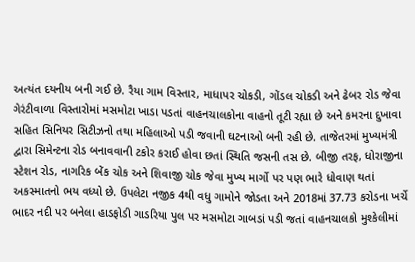અત્યંત દયનીય બની ગઈ છે. રૈયા ગામ વિસ્તાર, માધાપર ચોકડી, ગોંડલ ચોકડી અને ઢેબર રોડ જેવા ગેરંટીવાળા વિસ્તારોમાં મસમોટા ખાડા પડતાં વાહનચાલકોના વાહનો તૂટી રહ્યા છે અને કમરના દુખાવા સહિત સિનિયર સિટીઝનો તથા મહિલાઓ પડી જવાની ઘટનાઓ બની રહી છે. તાજેતરમાં મુખ્યમંત્રી દ્વારા સિમેન્ટના રોડ બનાવવાની ટકોર કરાઈ હોવા છતાં સ્થિતિ જસની તસ છે. બીજી તરફ, ધોરાજીના સ્ટેશન રોડ, નાગરિક બેંક ચોક અને શિવાજી ચોક જેવા મુખ્ય માર્ગો પર પણ ભારે ધોવાણ થતાં અકસ્માતનો ભય વધ્યો છે. ઉપલેટા નજીક 4થી વધુ ગામોને જોડતા અને 2018માં 37.73 કરોડના ખર્ચે ભાદર નદી પર બનેલા હાડફોડી ગાડરિયા પુલ પર મસમોટા ગાબડાં પડી જતાં વાહનચાલકો મુશ્કેલીમાં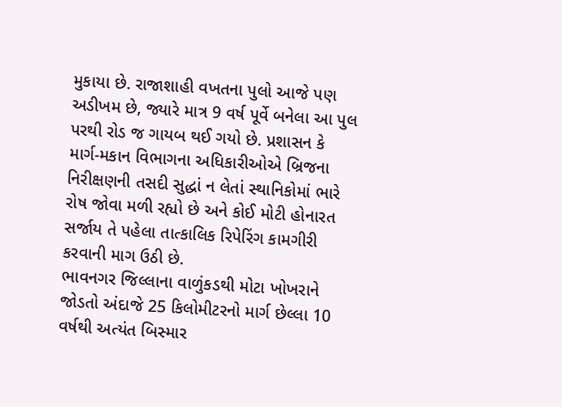મુકાયા છે. રાજાશાહી વખતના પુલો આજે પણ અડીખમ છે, જ્યારે માત્ર 9 વર્ષ પૂર્વે બનેલા આ પુલ પરથી રોડ જ ગાયબ થઈ ગયો છે. પ્રશાસન કે માર્ગ-મકાન વિભાગના અધિકારીઓએ બ્રિજના નિરીક્ષણની તસદી સુદ્ધાં ન લેતાં સ્થાનિકોમાં ભારે રોષ જોવા મળી રહ્યો છે અને કોઈ મોટી હોનારત સર્જાય તે પહેલા તાત્કાલિક રિપેરિંગ કામગીરી કરવાની માગ ઉઠી છે.
ભાવનગર જિલ્લાના વાળુંકડથી મોટા ખોખરાને જોડતો અંદાજે 25 કિલોમીટરનો માર્ગ છેલ્લા 10 વર્ષથી અત્યંત બિસ્માર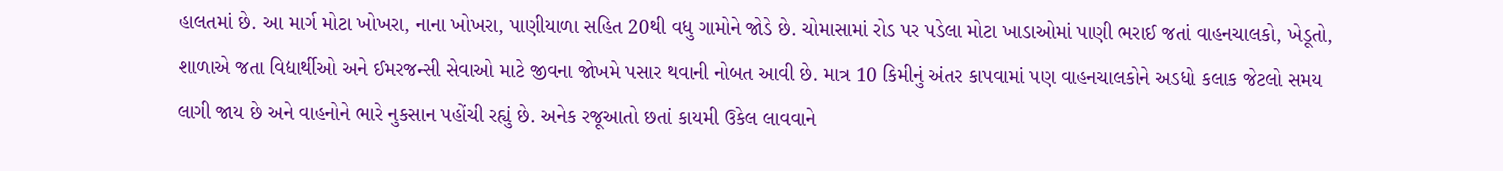હાલતમાં છે. આ માર્ગ મોટા ખોખરા, નાના ખોખરા, પાણીયાળા સહિત 20થી વધુ ગામોને જોડે છે. ચોમાસામાં રોડ પર પડેલા મોટા ખાડાઓમાં પાણી ભરાઈ જતાં વાહનચાલકો, ખેડૂતો, શાળાએ જતા વિદ્યાર્થીઓ અને ઈમરજન્સી સેવાઓ માટે જીવના જોખમે પસાર થવાની નોબત આવી છે. માત્ર 10 કિમીનું અંતર કાપવામાં પણ વાહનચાલકોને અડધો કલાક જેટલો સમય લાગી જાય છે અને વાહનોને ભારે નુકસાન પહોંચી રહ્યું છે. અનેક રજૂઆતો છતાં કાયમી ઉકેલ લાવવાને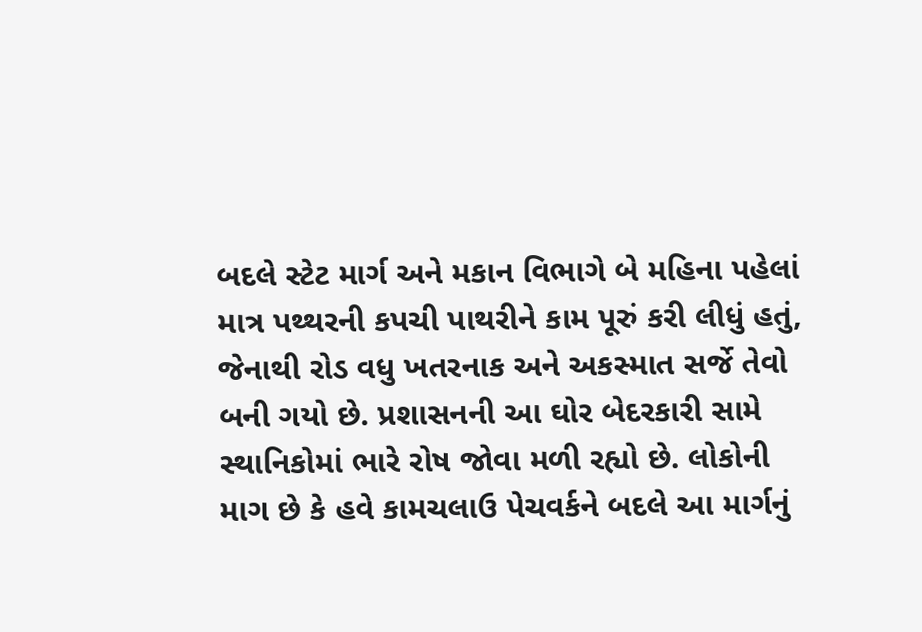બદલે સ્ટેટ માર્ગ અને મકાન વિભાગે બે મહિના પહેલાં માત્ર પથ્થરની કપચી પાથરીને કામ પૂરું કરી લીધું હતું, જેનાથી રોડ વધુ ખતરનાક અને અકસ્માત સર્જે તેવો બની ગયો છે. પ્રશાસનની આ ઘોર બેદરકારી સામે સ્થાનિકોમાં ભારે રોષ જોવા મળી રહ્યો છે. લોકોની માગ છે કે હવે કામચલાઉ પેચવર્કને બદલે આ માર્ગનું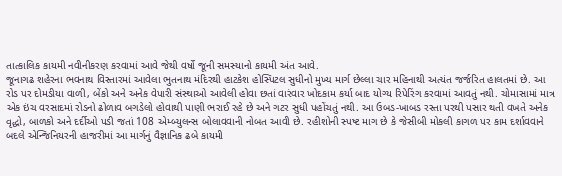તાત્કાલિક કાયમી નવીનીકરણ કરવામાં આવે જેથી વર્ષો જૂની સમસ્યાનો કાયમી અંત આવે.
જૂનાગઢ શહેરના ભવનાથ વિસ્તારમાં આવેલા ભુતનાથ મંદિરથી હાટકેશ હોસ્પિટલ સુધીનો મુખ્ય માર્ગ છેલ્લા ચાર મહિનાથી અત્યંત જર્જરિત હાલતમાં છે. આ રોડ પર દોમડીયા વાળી, બેંકો અને અનેક વેપારી સંસ્થાઓ આવેલી હોવા છતાં વારંવાર ખોદકામ કર્યા બાદ યોગ્ય રિપેરિંગ કરવામાં આવતું નથી. ચોમાસામાં માત્ર એક ઇંચ વરસાદમાં રોડનો ઢોળાવ બગડેલો હોવાથી પાણી ભરાઈ રહે છે અને ગટર સુધી પહોંચતું નથી. આ ઉબડ-ખાબડ રસ્તા પરથી પસાર થતી વખતે અનેક વૃદ્ધો, બાળકો અને દર્દીઓ પડી જતાં 108 એમ્બ્યુલન્સ બોલાવવાની નોબત આવી છે. રહીશોની સ્પષ્ટ માગ છે કે જેસીબી મોકલી કાગળ પર કામ દર્શાવવાને બદલે એન્જિનિયરની હાજરીમાં આ માર્ગનું વૈજ્ઞાનિક ઢબે કાયમી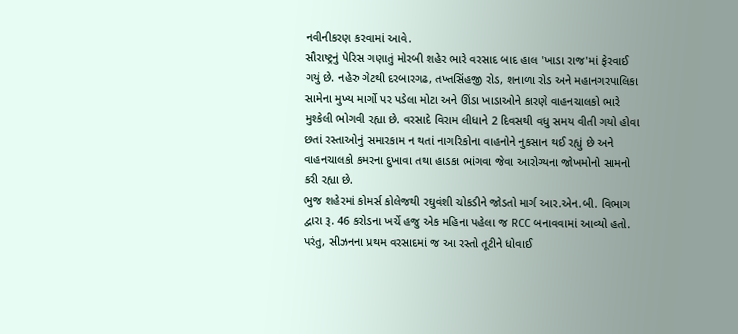નવીનીકરણ કરવામાં આવે.
સૌરાષ્ટ્રનું પેરિસ ગણાતું મોરબી શહેર ભારે વરસાદ બાદ હાલ 'ખાડા રાજ'માં ફેરવાઈ ગયું છે. નહેરુ ગેટથી દરબારગઢ, તખ્તસિંહજી રોડ, શનાળા રોડ અને મહાનગરપાલિકા સામેના મુખ્ય માર્ગો પર પડેલા મોટા અને ઊંડા ખાડાઓને કારણે વાહનચાલકો ભારે મુશ્કેલી ભોગવી રહ્યા છે. વરસાદે વિરામ લીધાને 2 દિવસથી વધુ સમય વીતી ગયો હોવા છતાં રસ્તાઓનું સમારકામ ન થતાં નાગરિકોના વાહનોને નુકસાન થઈ રહ્યું છે અને વાહનચાલકો કમરના દુખાવા તથા હાડકા ભાંગવા જેવા આરોગ્યના જોખમોનો સામનો કરી રહ્યા છે.
ભુજ શહેરમાં કોમર્સ કોલેજથી રઘુવંશી ચોકડીને જોડતો માર્ગ આર.એન.બી. વિભાગ દ્વારા રૂ. 46 કરોડના ખર્ચે હજુ એક મહિના પહેલા જ RCC બનાવવામાં આવ્યો હતો. પરંતુ, સીઝનના પ્રથમ વરસાદમાં જ આ રસ્તો તૂટીને ધોવાઈ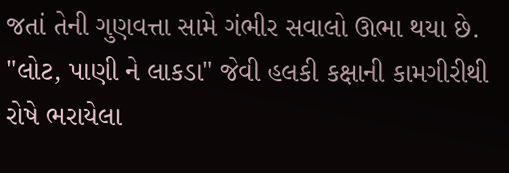જતાં તેની ગુણવત્તા સામે ગંભીર સવાલો ઊભા થયા છે. "લોટ, પાણી ને લાકડા" જેવી હલકી કક્ષાની કામગીરીથી રોષે ભરાયેલા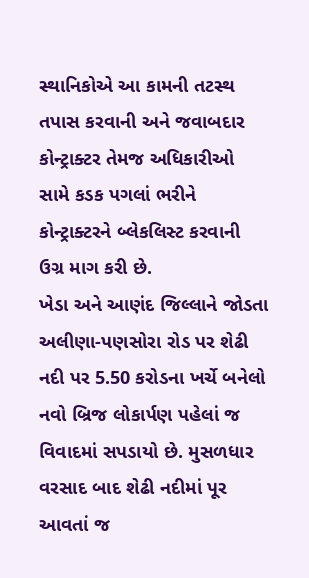સ્થાનિકોએ આ કામની તટસ્થ તપાસ કરવાની અને જવાબદાર કોન્ટ્રાક્ટર તેમજ અધિકારીઓ સામે કડક પગલાં ભરીને કોન્ટ્રાક્ટરને બ્લેકલિસ્ટ કરવાની ઉગ્ર માગ કરી છે.
ખેડા અને આણંદ જિલ્લાને જોડતા અલીણા-પણસોરા રોડ પર શેઢી નદી પર 5.50 કરોડના ખર્ચે બનેલો નવો બ્રિજ લોકાર્પણ પહેલાં જ વિવાદમાં સપડાયો છે. મુસળધાર વરસાદ બાદ શેઢી નદીમાં પૂર આવતાં જ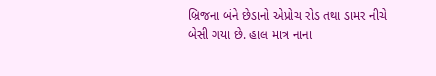બ્રિજના બંને છેડાનો એપ્રોચ રોડ તથા ડામર નીચે બેસી ગયા છે. હાલ માત્ર નાના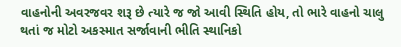વાહનોની અવરજવર શરૂ છે ત્યારે જ જો આવી સ્થિતિ હોય, તો ભારે વાહનો ચાલુ થતાં જ મોટો અકસ્માત સર્જાવાની ભીતિ સ્થાનિકો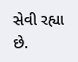સેવી રહ્યા છે.